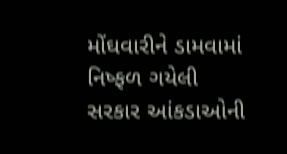મોંઘવારીને ડામવામાં નિષ્ફળ ગયેલી સરકાર આંકડાઓની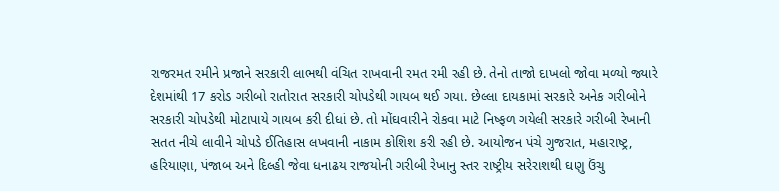રાજરમત રમીને પ્રજાને સરકારી લાભથી વંચિત રાખવાની રમત રમી રહી છે. તેનો તાજો દાખલો જોવા મળ્યો જ્યારે દેશમાંથી 17 કરોડ ગરીબો રાતોરાત સરકારી ચોપડેથી ગાયબ થઈ ગયા. છેલ્લા દાયકામાં સરકારે અનેક ગરીબોને સરકારી ચોપડેથી મોટાપાયે ગાયબ કરી દીધાં છે. તો મોંઘવારીને રોકવા માટે નિષ્ફળ ગયેલી સરકારે ગરીબી રેખાની સતત નીચે લાવીને ચોપડે ઈતિહાસ લખવાની નાકામ કોશિશ કરી રહી છે. આયોજન પંચે ગુજરાત, મહારાષ્ટ્ર, હરિયાણા, પંજાબ અને દિલ્હી જેવા ધનાઢય રાજયોની ગરીબી રેખાનુ સ્તર રાષ્ટ્રીય સરેરાશથી ઘણુ ઉંચુ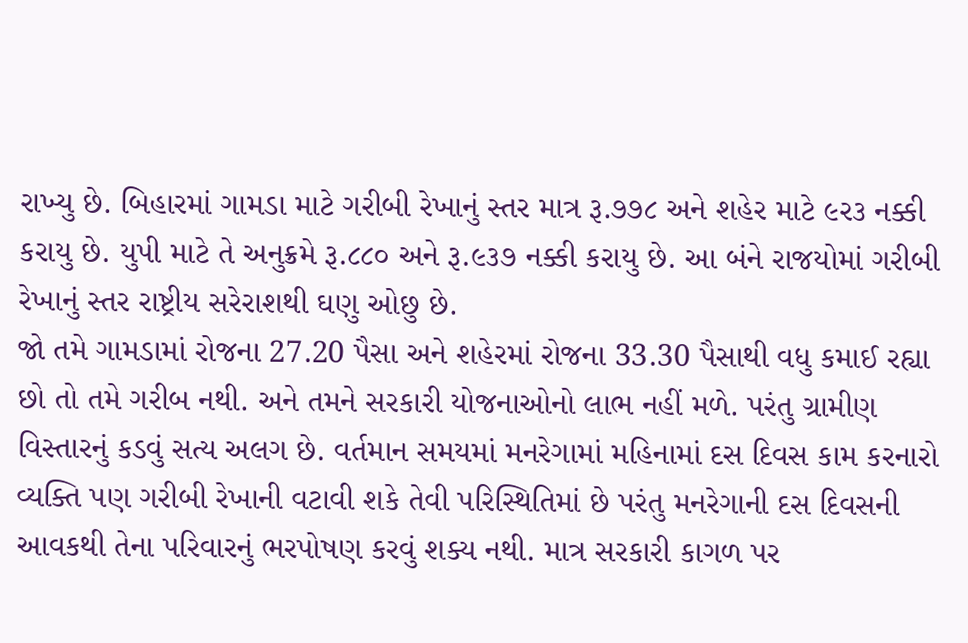રાખ્યુ છે. બિહારમાં ગામડા માટે ગરીબી રેખાનું સ્તર માત્ર રૂ.૭૭૮ અને શહેર માટે ૯ર૩ નક્કી કરાયુ છે. યુપી માટે તે અનુક્રમે રૂ.૮૮૦ અને રૂ.૯૩૭ નક્કી કરાયુ છે. આ બંને રાજયોમાં ગરીબી રેખાનું સ્તર રાષ્ટ્રીય સરેરાશથી ઘણુ ઓછુ છે.
જો તમે ગામડામાં રોજના 27.20 પૈસા અને શહેરમાં રોજના 33.30 પૈસાથી વધુ કમાઈ રહ્યા છો તો તમે ગરીબ નથી. અને તમને સરકારી યોજનાઓનો લાભ નહીં મળે. પરંતુ ગ્રામીણ વિસ્તારનું કડવું સત્ય અલગ છે. વર્તમાન સમયમાં મનરેગામાં મહિનામાં દસ દિવસ કામ કરનારો વ્યક્તિ પણ ગરીબી રેખાની વટાવી શકે તેવી પરિસ્થિતિમાં છે પરંતુ મનરેગાની દસ દિવસની આવકથી તેના પરિવારનું ભરપોષણ કરવું શક્ય નથી. માત્ર સરકારી કાગળ પર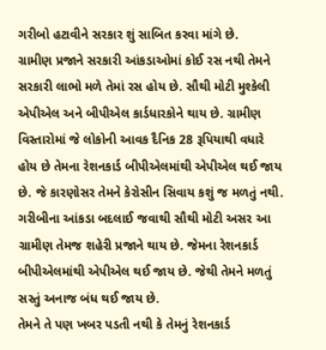ગરીબો હટાવીને સરકાર શું સાબિત કરવા માંગે છે.
ગ્રામીણ પ્રજાને સરકારી આંકડાઓમાં કોઈ રસ નથી તેમને સરકારી લાભો મળે તેમાં રસ હોય છે. સૌથી મોટી મુશ્કેલી એપીએલ અને બીપીએલ કાર્ડધારકોને થાય છે. ગ્રામીણ વિસ્તારોમાં જે લોકોની આવક દૈનિક 28 રૂપિયાથી વધારે હોય છે તેમના રેશનકાર્ડ બીપીએલમાંથી એપીએલ થઈ જાય છે. જે કારણોસર તેમને કેરોસીન સિવાય કશું જ મળતું નથી. ગરીબીના આંકડા બદલાઈ જવાથી સૌથી મોટી અસર આ ગ્રામીણ તેમજ શહેરી પ્રજાને થાય છે. જેમના રેશનકાર્ડ બીપીએલમાંથી એપીએલ થઈ જાય છે. જેથી તેમને મળતું સસ્તું અનાજ બંધ થઈ જાય છે.
તેમને તે પણ ખબર પડતી નથી કે તેમનું રેશનકાર્ડ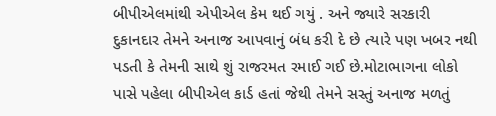બીપીએલમાંથી એપીએલ કેમ થઈ ગયું . અને જ્યારે સરકારી દુકાનદાર તેમને અનાજ આપવાનું બંધ કરી દે છે ત્યારે પણ ખબર નથી પડતી કે તેમની સાથે શું રાજરમત રમાઈ ગઈ છે.મોટાભાગના લોકો પાસે પહેલા બીપીએલ કાર્ડ હતાં જેથી તેમને સસ્તું અનાજ મળતું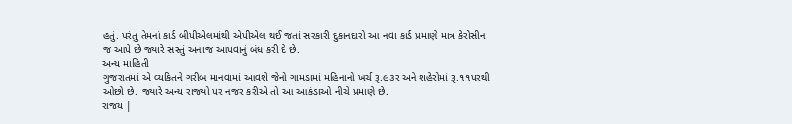હતું. પરંતુ તેમનાં કાર્ડ બીપીએલમાંથી એપીએલ થઈ જતાં સરકારી દુકાનદારો આ નવા કાર્ડ પ્રમાણે માત્ર કેરોસીન જ આપે છે જ્યારે સસ્તું અનાજ આપવાનું બંધ કરી દે છે.
અન્ય માહિતી
ગુજરાતમાં એ વ્યકિતને ગરીબ માનવામાં આવશે જેનો ગામડામાં મહિનાનો ખર્ચ રૂ.૯૩ર અને શહેરોમાં રૂ.૧૧પરથી ઓછો છે. જ્યારે અન્ય રાજ્યો પર નજર કરીએ તો આ આકંડાઓ નીચે પ્રમાણે છે.
રાજય |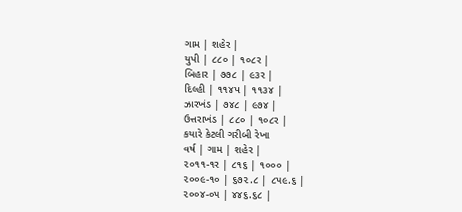ગામ | શહેર |
યુપી | ૮૮૦ | ૧૦૮ર |
બિહાર | ૭૭૮ | ૯૩ર |
દિલ્હી | ૧૧૪પ | ૧૧૩૪ |
ઝારખંડ | ૭૪૮ | ૯૭૪ |
ઉત્તરાખંડ | ૮૮૦ | ૧૦૮ર |
કયારે કેટલી ગરીબી રેખા
વર્ષ | ગામ | શહેર |
૨૦૧૧-૧ર | ૮૧૬ | ૧૦૦૦ |
૨૦૦૯-૧૦ | ૬૭૨.૮ | ૮૫૯.૬ |
૨૦૦૪-૦૫ | ૪૪૬.૬૮ |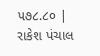૫૭૮.૮૦ |
રાકેશ પંચાલ